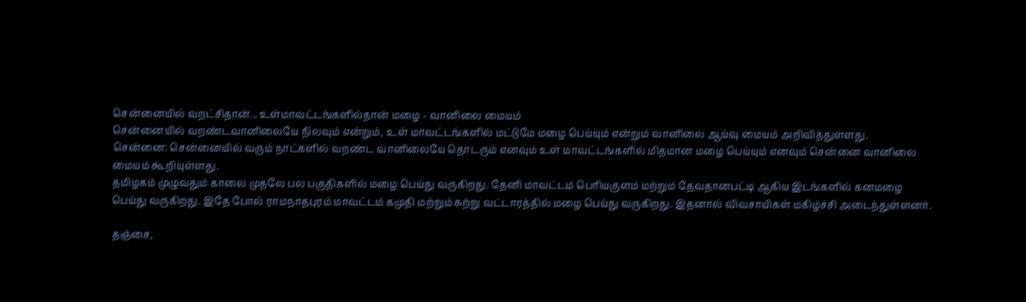சென்னையில் வறட்சிதான்... உள்மாவட்டங்களில்தான் மழை - வானிலை மையம்
சென்னையில் வறண்டவானிலையே நிலவும் என்றும், உள் மாவட்டங்களில் மட்டுமே மழை பெய்யும் என்றும் வானிலை ஆய்வு மையம் அறிவித்துள்ளது.
சென்னை: சென்னையில் வரும் நாட்களில் வறண்ட வானிலையே தொடரும் எனவும் உள் மாவட்டங்களில் மிதமான மழை பெய்யும் எனவும் சென்னை வானிலை மையம் கூறியுள்ளது.
தமிழகம் முழுவதும் காலை முதலே பல பகுதிகளில் மழை பெய்து வருகிறது. தேனி மாவட்டம் பெரியகுளம் மற்றும் தேவதானபட்டி ஆகிய இடங்களில் கனமழை பெய்து வருகிறது. இதே போல் ராமநாதபுரம் மாவட்டம் கமுதி மற்றும் சுற்று வட்டாரத்தில் மழை பெய்து வருகிறது. இதனால் விவசாயிகள் மகிழ்ச்சி அடைந்துள்ளனர்.

தஞ்சை,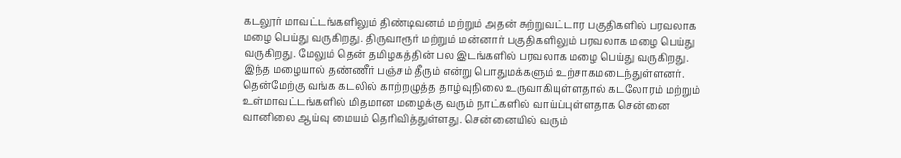கடலூர் மாவட்டங்களிலும் திண்டிவனம் மற்றும் அதன் சுற்றுவட்டார பகுதிகளில் பரவலாக மழை பெய்து வருகிறது. திருவாரூர் மற்றும் மன்னார் பகுதிகளிலும் பரவலாக மழை பெய்து வருகிறது. மேலும் தென் தமிழகத்தின் பல இடங்களில் பரவலாக மழை பெய்து வருகிறது. இந்த மழையால் தண்ணீர் பஞ்சம் தீரும் என்று பொதுமக்களும் உற்சாகமடைந்துள்ளனர்.
தென்மேற்கு வங்க கடலில் காற்றழுத்த தாழ்வுநிலை உருவாகியுள்ளதால் கடலோரம் மற்றும் உள்மாவட்டங்களில் மிதமான மழைக்கு வரும் நாட்களில் வாய்ப்புள்ளதாக சென்னை வானிலை ஆய்வு மையம் தெரிவித்துள்ளது. சென்னையில் வரும்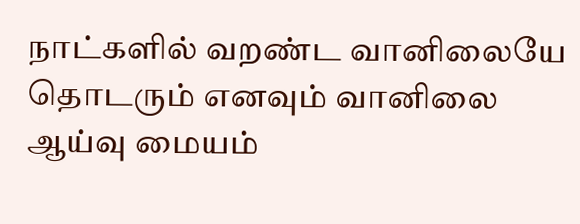நாட்களில் வறண்ட வானிலையே தொடரும் எனவும் வானிலை ஆய்வு மையம்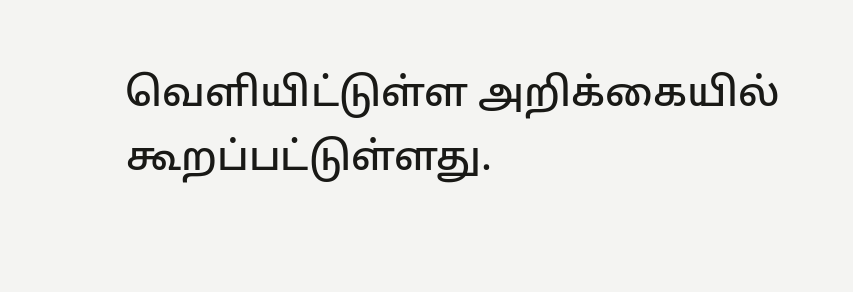வெளியிட்டுள்ள அறிக்கையில் கூறப்பட்டுள்ளது.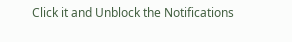Click it and Unblock the Notifications